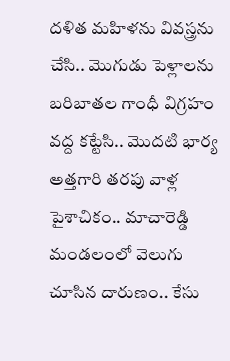దళిత మహిళను వివస్త్రను చేసి.. మొగుడు పెళ్లాలను బరిబాతల గాంధీ విగ్రహం వద్ద కట్టేసి.. మొదటి భార్య అత్తగారి తరపు వాళ్ల పైశాచికం.. మాచారెడ్డి మండలంలో వెలుగు చూసిన దారుణం.. కేసు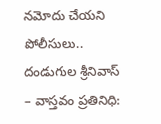నమోదు చేయని పోలీసులు..
దండుగుల శ్రీనివాస్ – వాస్తవం ప్రతినిధి: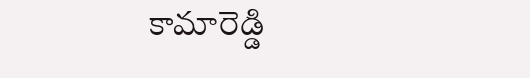కామారెడ్డి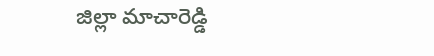జిల్లా మాచారెడ్డి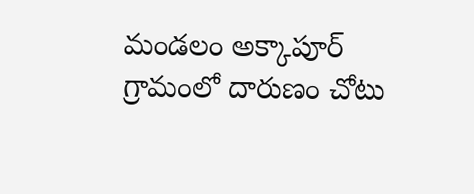మండలం అక్కాపూర్ గ్రామంలో దారుణం చోటు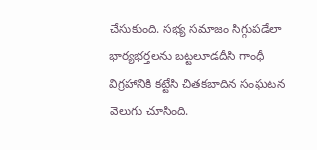చేసుకుంది. సభ్య సమాజం సిగ్గుపడేలా భార్యభర్తలను బట్టలూడదీసి గాంధీ విగ్రహానికి కట్టేసి చితకబాదిన సంఘటన వెలుగు చూసింది.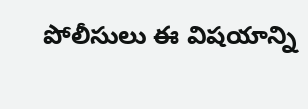పోలీసులు ఈ విషయాన్ని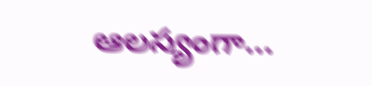ఆలస్యంగా…